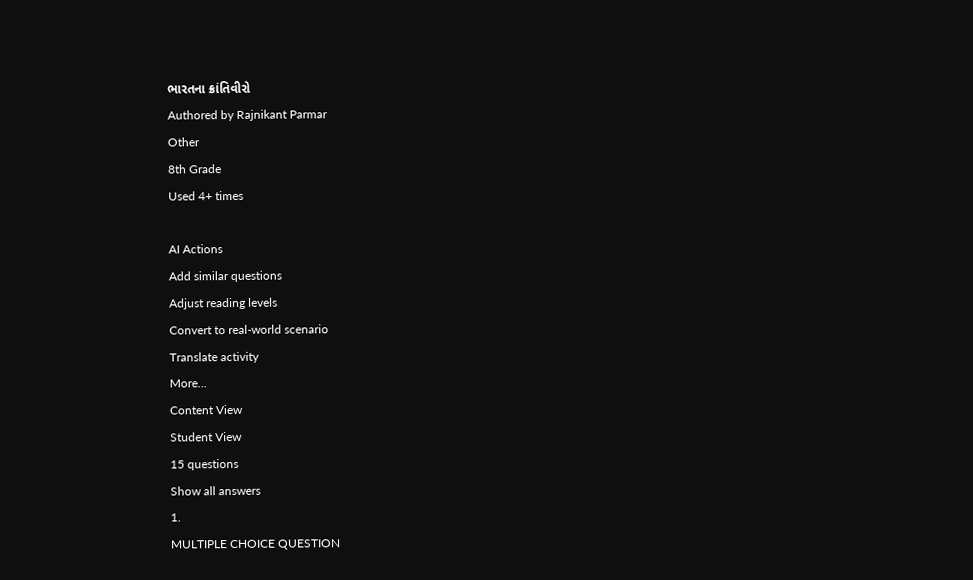ભારતના ક્રાંતિવીરો
Authored by Rajnikant Parmar
Other
8th Grade
Used 4+ times

AI Actions
Add similar questions
Adjust reading levels
Convert to real-world scenario
Translate activity
More...
Content View
Student View
15 questions
Show all answers
1.
MULTIPLE CHOICE QUESTION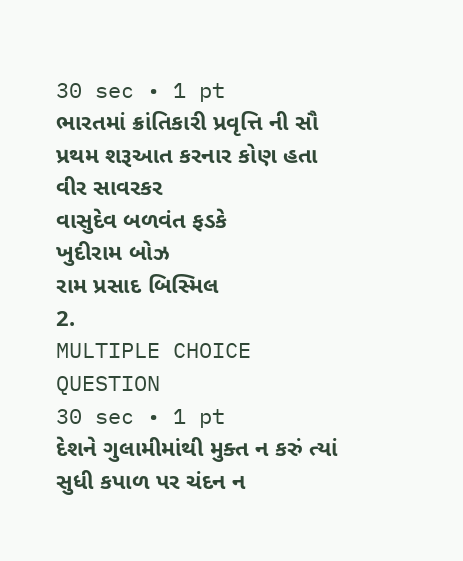30 sec • 1 pt
ભારતમાં ક્રાંતિકારી પ્રવૃત્તિ ની સૌ પ્રથમ શરૂઆત કરનાર કોણ હતા
વીર સાવરકર
વાસુદેવ બળવંત ફડકે
ખુદીરામ બોઝ
રામ પ્રસાદ બિસ્મિલ
2.
MULTIPLE CHOICE QUESTION
30 sec • 1 pt
દેશને ગુલામીમાંથી મુક્ત ન કરું ત્યાં સુધી કપાળ પર ચંદન ન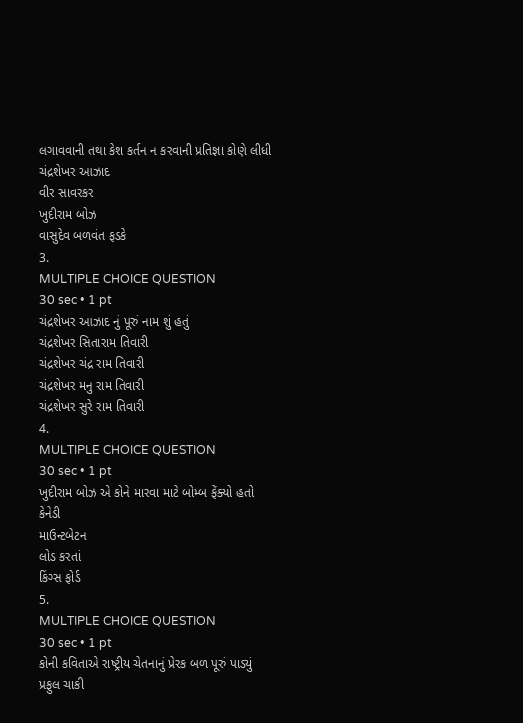લગાવવાની તથા કેશ કર્તન ન કરવાની પ્રતિજ્ઞા કોણે લીધી
ચંદ્રશેખર આઝાદ
વીર સાવરકર
ખુદીરામ બોઝ
વાસુદેવ બળવંત ફડકે
3.
MULTIPLE CHOICE QUESTION
30 sec • 1 pt
ચંદ્રશેખર આઝાદ નું પૂરું નામ શું હતું
ચંદ્રશેખર સિતારામ તિવારી
ચંદ્રશેખર ચંદ્ર રામ તિવારી
ચંદ્રશેખર મનુ રામ તિવારી
ચંદ્રશેખર સુરે રામ તિવારી
4.
MULTIPLE CHOICE QUESTION
30 sec • 1 pt
ખુદીરામ બોઝ એ કોને મારવા માટે બોમ્બ ફેંક્યો હતો
કેનેડી
માઉન્ટબેટન
લોડ કરતાં
કિંગ્સ ફોર્ડ
5.
MULTIPLE CHOICE QUESTION
30 sec • 1 pt
કોની કવિતાએ રાષ્ટ્રીય ચેતનાનું પ્રેરક બળ પૂરું પાડ્યું
પ્રફુલ ચાકી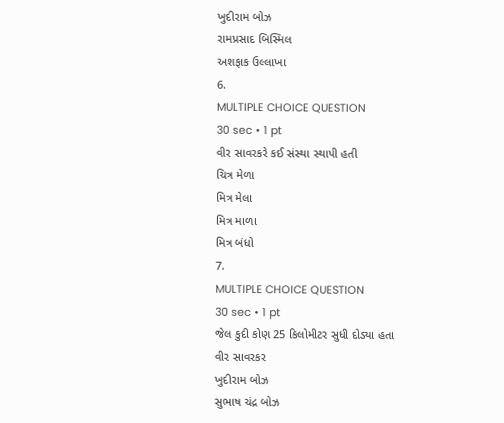ખુદીરામ બોઝ
રામપ્રસાદ બિસ્મિલ
અશફાક ઉલ્લાખા
6.
MULTIPLE CHOICE QUESTION
30 sec • 1 pt
વીર સાવરકરે કઈ સંસ્થા સ્થાપી હતી
ચિત્ર મેળા
મિત્ર મેલા
મિત્ર માળા
મિત્ર બંધો
7.
MULTIPLE CHOICE QUESTION
30 sec • 1 pt
જેલ કુદી કોણ 25 કિલોમીટર સુધી દોડ્યા હતા
વીર સાવરકર
ખુદીરામ બોઝ
સુભાષ ચંદ્ર બોઝ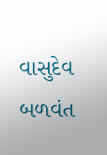વાસુદેવ બળવંત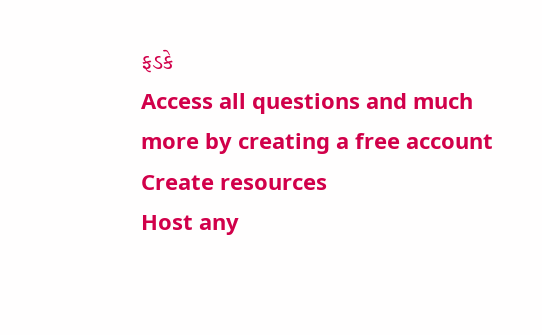ફડકે
Access all questions and much more by creating a free account
Create resources
Host any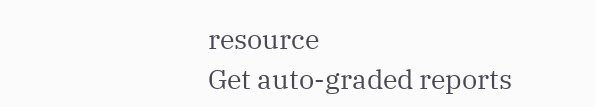resource
Get auto-graded reports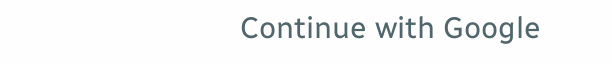Continue with Google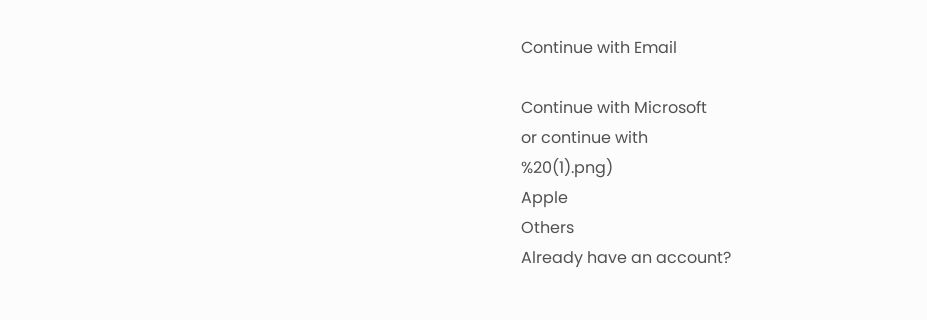Continue with Email

Continue with Microsoft
or continue with
%20(1).png)
Apple
Others
Already have an account?